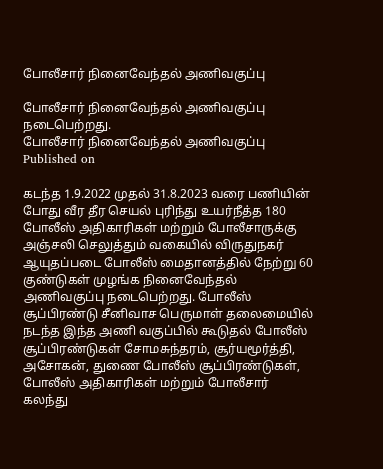போலீசார் நினைவேந்தல் அணிவகுப்பு

போலீசார் நினைவேந்தல் அணிவகுப்பு நடைபெற்றது.
போலீசார் நினைவேந்தல் அணிவகுப்பு
Published on

கடந்த 1.9.2022 முதல் 31.8.2023 வரை பணியின் போது வீர தீர செயல் புரிந்து உயர்நீத்த 180 போலீஸ் அதிகாரிகள் மற்றும் போலீசாருக்கு அஞ்சலி செலுத்தும் வகையில் விருதுநகர் ஆயுதப்படை போலீஸ் மைதானத்தில் நேற்று 60 குண்டுகள் முழங்க நினைவேந்தல் அணிவகுப்பு நடைபெற்றது. போலீஸ் சூப்பிரண்டு சீனிவாச பெருமாள் தலைமையில் நடந்த இந்த அணி வகுப்பில் கூடுதல் போலீஸ் சூப்பிரண்டுகள் சோமசுந்தரம், சூர்யமூர்த்தி, அசோகன், துணை போலீஸ் சூப்பிரண்டுகள், போலீஸ் அதிகாரிகள் மற்றும் போலீசார் கலந்து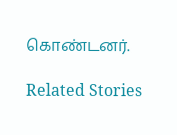கொண்டனர்.

Related Stories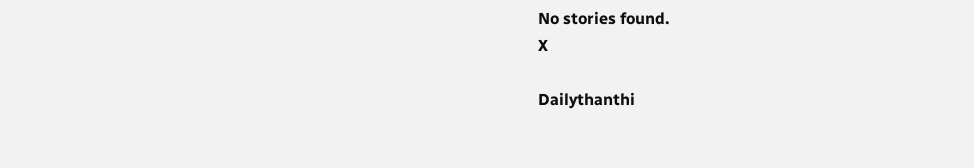No stories found.
X

Dailythanthi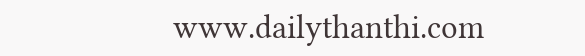www.dailythanthi.com